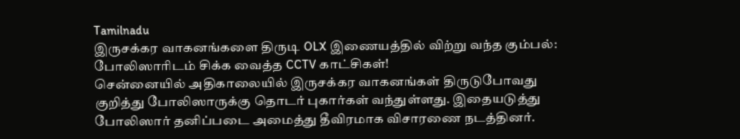Tamilnadu
இருசக்கர வாகனங்களை திருடி OLX இணையத்தில் விற்று வந்த கும்பல்: போலிஸாரிடம் சிக்க வைத்த CCTV காட்சிகள்!
சென்னையில் அதிகாலையில் இருசக்கர வாகனங்கள் திருடுபோவது குறித்து போலிஸாருக்கு தொடர் புகார்கள் வந்துள்ளது. இதையடுத்து போலிஸார் தனிப்படை அமைத்து தீவிரமாக விசாரணை நடத்தினர்.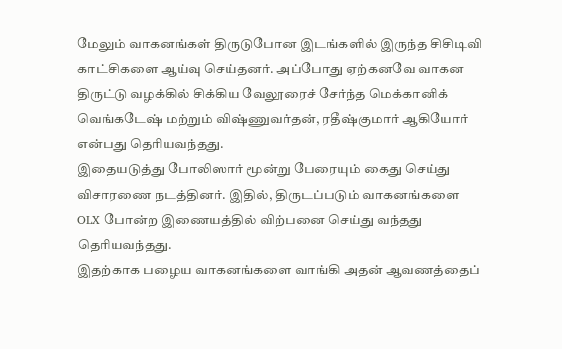மேலும் வாகனங்கள் திருடுபோன இடங்களில் இருந்த சிசிடிவி காட்சிகளை ஆய்வு செய்தனர். அப்போது ஏற்கனவே வாகன திருட்டு வழக்கில் சிக்கிய வேலூரைச் சேர்ந்த மெக்கானிக் வெங்கடேஷ் மற்றும் விஷ்ணுவர்தன், ரதீஷ்குமார் ஆகியோர் என்பது தெரியவந்தது.
இதையடுத்து போலிஸார் மூன்று பேரையும் கைது செய்து விசாரணை நடத்தினர். இதில், திருடப்படும் வாகனங்களை OLX போன்ற இணையத்தில் விற்பனை செய்து வந்தது தெரியவந்தது.
இதற்காக பழைய வாகனங்களை வாங்கி அதன் ஆவணத்தைப்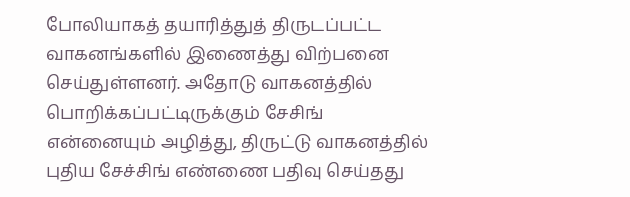போலியாகத் தயாரித்துத் திருடப்பட்ட வாகனங்களில் இணைத்து விற்பனை செய்துள்ளனர். அதோடு வாகனத்தில் பொறிக்கப்பட்டிருக்கும் சேசிங் என்னையும் அழித்து, திருட்டு வாகனத்தில் புதிய சேச்சிங் எண்ணை பதிவு செய்தது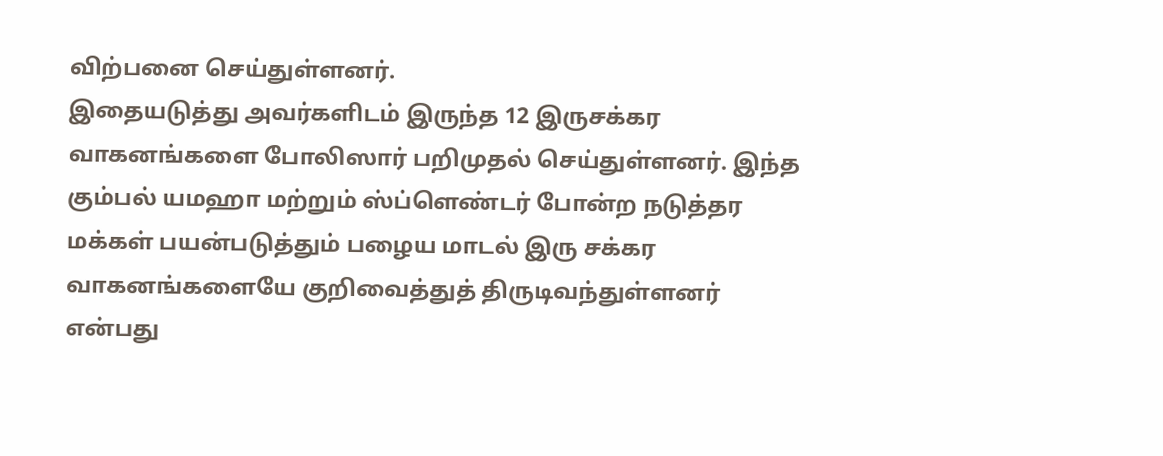விற்பனை செய்துள்ளனர்.
இதையடுத்து அவர்களிடம் இருந்த 12 இருசக்கர வாகனங்களை போலிஸார் பறிமுதல் செய்துள்ளனர். இந்த கும்பல் யமஹா மற்றும் ஸ்ப்ளெண்டர் போன்ற நடுத்தர மக்கள் பயன்படுத்தும் பழைய மாடல் இரு சக்கர வாகனங்களையே குறிவைத்துத் திருடிவந்துள்ளனர் என்பது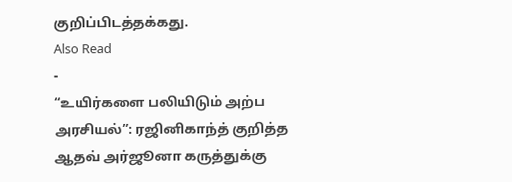குறிப்பிடத்தக்கது.
Also Read
-
“உயிர்களை பலியிடும் அற்ப அரசியல்”: ரஜினிகாந்த் குறித்த ஆதவ் அர்ஜூனா கருத்துக்கு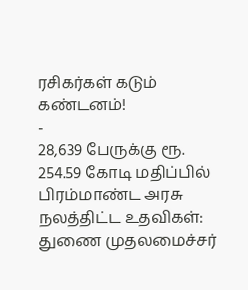ரசிகர்கள் கடும் கண்டனம்!
-
28,639 பேருக்கு ரூ. 254.59 கோடி மதிப்பில் பிரம்மாண்ட அரசு நலத்திட்ட உதவிகள்: துணை முதலமைச்சர்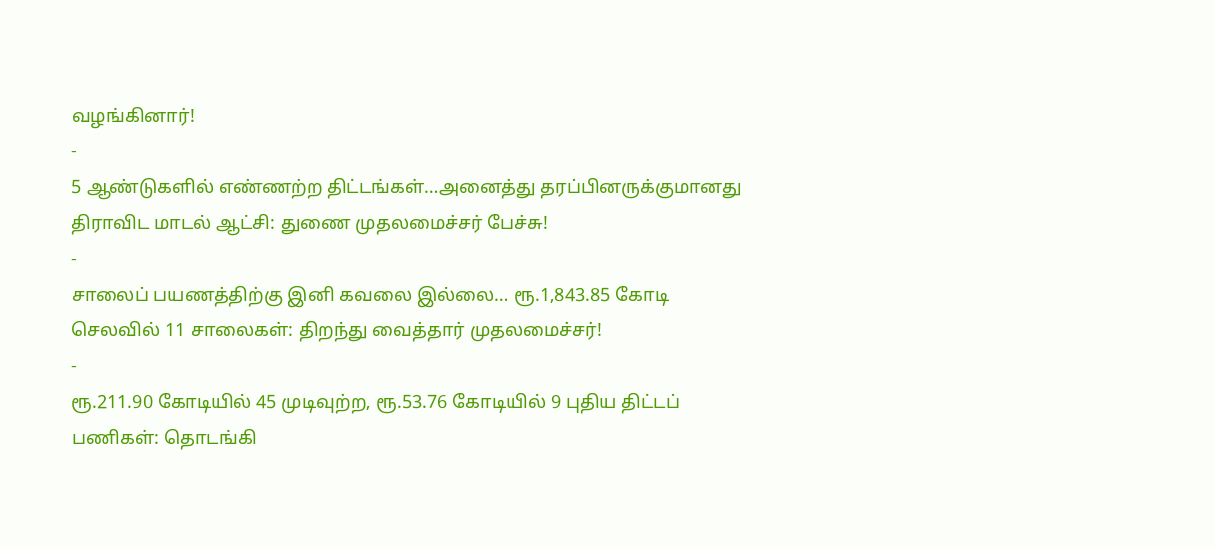வழங்கினார்!
-
5 ஆண்டுகளில் எண்ணற்ற திட்டங்கள்…அனைத்து தரப்பினருக்குமானது திராவிட மாடல் ஆட்சி: துணை முதலமைச்சர் பேச்சு!
-
சாலைப் பயணத்திற்கு இனி கவலை இல்லை… ரூ.1,843.85 கோடி செலவில் 11 சாலைகள்: திறந்து வைத்தார் முதலமைச்சர்!
-
ரூ.211.90 கோடியில் 45 முடிவுற்ற, ரூ.53.76 கோடியில் 9 புதிய திட்டப் பணிகள்: தொடங்கி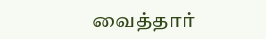வைத்தார்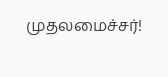முதலமைச்சர்!